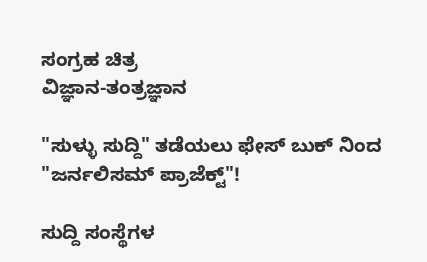ಸಂಗ್ರಹ ಚಿತ್ರ
ವಿಜ್ಞಾನ-ತಂತ್ರಜ್ಞಾನ

"ಸುಳ್ಳು ಸುದ್ದಿ" ತಡೆಯಲು ಫೇಸ್ ಬುಕ್ ನಿಂದ "ಜರ್ನಲಿಸಮ್ ಪ್ರಾಜೆಕ್ಟ್"!

ಸುದ್ದಿ ಸಂಸ್ಥೆಗಳ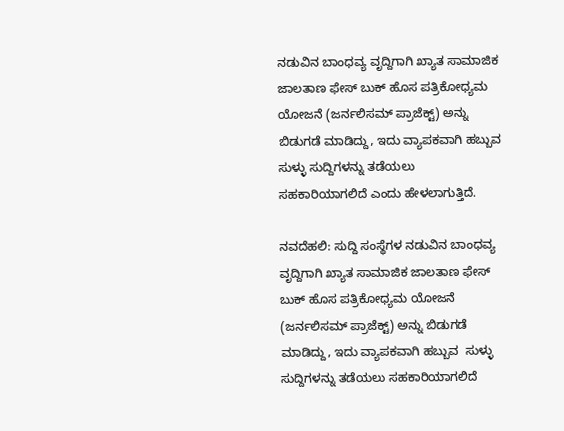ನಡುವಿನ ಬಾಂಧವ್ಯ ವೃದ್ದಿಗಾಗಿ ಖ್ಯಾತ ಸಾಮಾಜಿಕ ಜಾಲತಾಣ ಫೇಸ್ ಬುಕ್ ಹೊಸ ಪತ್ರಿಕೋಧ್ಯಮ ಯೋಜನೆ (ಜರ್ನಲಿಸಮ್ ಪ್ರಾಜೆಕ್ಟ್) ಅನ್ನು ಬಿಡುಗಡೆ ಮಾಡಿದ್ದು, ಇದು ವ್ಯಾಪಕವಾಗಿ ಹಬ್ಬುವ ಸುಳ್ಳು ಸುದ್ದಿಗಳನ್ನು ತಡೆಯಲು ಸಹಕಾರಿಯಾಗಲಿದೆ ಎಂದು ಹೇಳಲಾಗುತ್ತಿದೆ.

ನವದೆಹಲಿ: ಸುದ್ದಿ ಸಂಸ್ಥೆಗಳ ನಡುವಿನ ಬಾಂಧವ್ಯ ವೃದ್ದಿಗಾಗಿ ಖ್ಯಾತ ಸಾಮಾಜಿಕ ಜಾಲತಾಣ ಫೇಸ್ ಬುಕ್ ಹೊಸ ಪತ್ರಿಕೋಧ್ಯಮ ಯೋಜನೆ (ಜರ್ನಲಿಸಮ್ ಪ್ರಾಜೆಕ್ಟ್) ಅನ್ನು ಬಿಡುಗಡೆ ಮಾಡಿದ್ದು, ಇದು ವ್ಯಾಪಕವಾಗಿ ಹಬ್ಬುವ  ಸುಳ್ಳು ಸುದ್ದಿಗಳನ್ನು ತಡೆಯಲು ಸಹಕಾರಿಯಾಗಲಿದೆ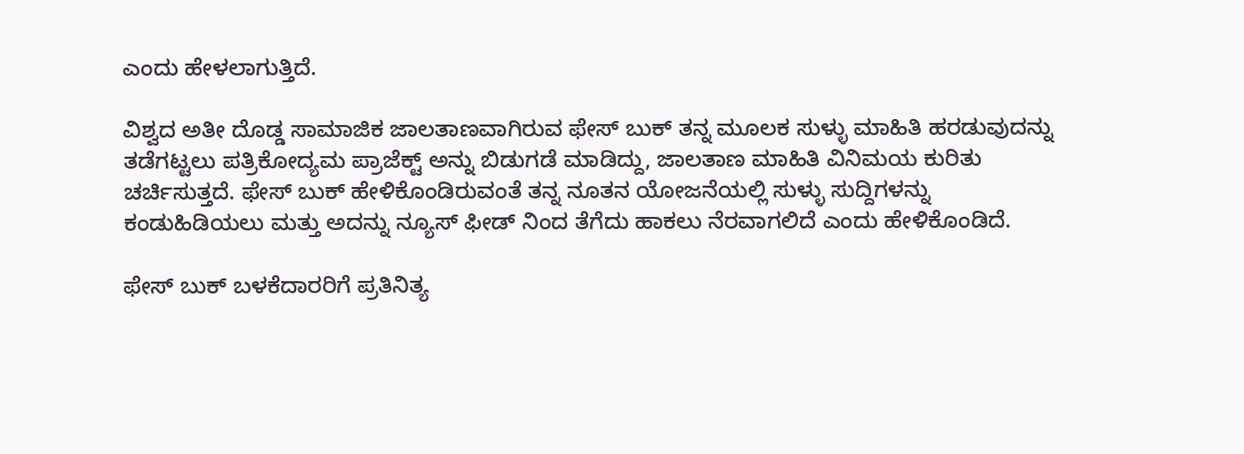ಎಂದು ಹೇಳಲಾಗುತ್ತಿದೆ.

ವಿಶ್ವದ ಅತೀ ದೊಡ್ಡ ಸಾಮಾಜಿಕ ಜಾಲತಾಣವಾಗಿರುವ ಫೇಸ್ ಬುಕ್ ತನ್ನ ಮೂಲಕ ಸುಳ್ಳು ಮಾಹಿತಿ ಹರಡುವುದನ್ನು ತಡೆಗಟ್ಟಲು ಪತ್ರಿಕೋದ್ಯಮ ಪ್ರಾಜೆಕ್ಟ್ ಅನ್ನು ಬಿಡುಗಡೆ ಮಾಡಿದ್ದು, ಜಾಲತಾಣ ಮಾಹಿತಿ ವಿನಿಮಯ ಕುರಿತು  ಚರ್ಚಿಸುತ್ತದೆ. ಫೇಸ್ ಬುಕ್ ಹೇಳಿಕೊಂಡಿರುವಂತೆ ತನ್ನ ನೂತನ ಯೋಜನೆಯಲ್ಲಿ ಸುಳ್ಳು ಸುದ್ದಿಗಳನ್ನು ಕಂಡುಹಿಡಿಯಲು ಮತ್ತು ಅದನ್ನು ನ್ಯೂಸ್ ಫೀಡ್ ನಿಂದ ತೆಗೆದು ಹಾಕಲು ನೆರವಾಗಲಿದೆ ಎಂದು ಹೇಳಿಕೊಂಡಿದೆ.

ಫೇಸ್ ಬುಕ್ ಬಳಕೆದಾರರಿಗೆ ಪ್ರತಿನಿತ್ಯ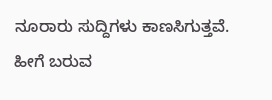ನೂರಾರು ಸುದ್ದಿಗಳು ಕಾಣಸಿಗುತ್ತವೆ. ಹೀಗೆ ಬರುವ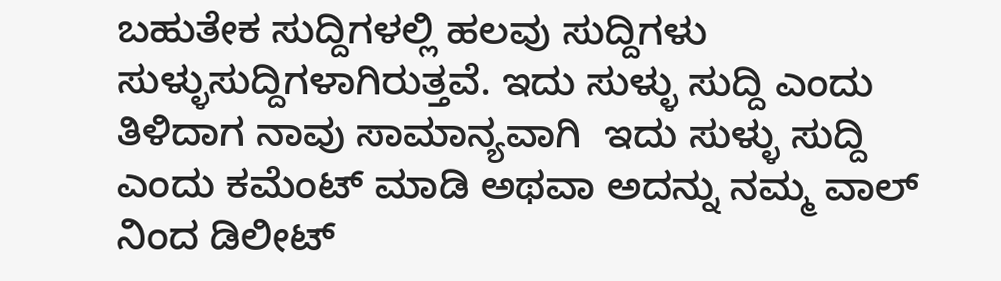ಬಹುತೇಕ ಸುದ್ದಿಗಳಲ್ಲಿ ಹಲವು ಸುದ್ದಿಗಳು ಸುಳ್ಳುಸುದ್ದಿಗಳಾಗಿರುತ್ತವೆ. ಇದು ಸುಳ್ಳು ಸುದ್ದಿ ಎಂದು ತಿಳಿದಾಗ ನಾವು ಸಾಮಾನ್ಯವಾಗಿ  ಇದು ಸುಳ್ಳು ಸುದ್ದಿ ಎಂದು ಕಮೆಂಟ್ ಮಾಡಿ ಅಥವಾ ಅದನ್ನು ನಮ್ಮ ವಾಲ್ ನಿಂದ ಡಿಲೀಟ್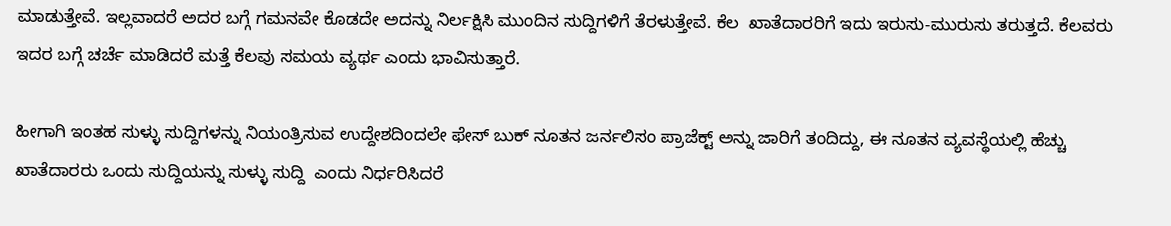ಮಾಡುತ್ತೇವೆ. ಇಲ್ಲವಾದರೆ ಅದರ ಬಗ್ಗೆ ಗಮನವೇ ಕೊಡದೇ ಅದನ್ನು ನಿರ್ಲಕ್ಷಿಸಿ ಮುಂದಿನ ಸುದ್ದಿಗಳಿಗೆ ತೆರಳುತ್ತೇವೆ. ಕೆಲ  ಖಾತೆದಾರರಿಗೆ ಇದು ಇರುಸು-ಮುರುಸು ತರುತ್ತದೆ. ಕೆಲವರು ಇದರ ಬಗ್ಗೆ ಚರ್ಚೆ ಮಾಡಿದರೆ ಮತ್ತೆ ಕೆಲವು ಸಮಯ ವ್ಯರ್ಥ ಎಂದು ಭಾವಿಸುತ್ತಾರೆ.

ಹೀಗಾಗಿ ಇಂತಹ ಸುಳ್ಳು ಸುದ್ದಿಗಳನ್ನು ನಿಯಂತ್ರಿಸುವ ಉದ್ದೇಶದಿಂದಲೇ ಫೇಸ್ ಬುಕ್ ನೂತನ ಜರ್ನಲಿಸಂ ಪ್ರಾಜೆಕ್ಟ್ ಅನ್ನು ಜಾರಿಗೆ ತಂದಿದ್ದು, ಈ ನೂತನ ವ್ಯವಸ್ಥೆಯಲ್ಲಿ ಹೆಚ್ಚು ಖಾತೆದಾರರು ಒಂದು ಸುದ್ದಿಯನ್ನು ಸುಳ್ಳು ಸುದ್ದಿ  ಎಂದು ನಿರ್ಧರಿಸಿದರೆ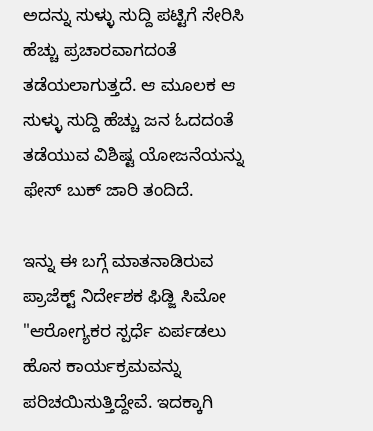ಅದನ್ನು ಸುಳ್ಳು ಸುದ್ದಿ ಪಟ್ಟಿಗೆ ಸೇರಿಸಿ ಹೆಚ್ಚು ಪ್ರಚಾರವಾಗದಂತೆ ತಡೆಯಲಾಗುತ್ತದೆ. ಆ ಮೂಲಕ ಆ ಸುಳ್ಳು ಸುದ್ದಿ ಹೆಚ್ಚು ಜನ ಓದದಂತೆ ತಡೆಯುವ ವಿಶಿಷ್ಟ ಯೋಜನೆಯನ್ನು ಫೇಸ್ ಬುಕ್ ಜಾರಿ ತಂದಿದೆ.

ಇನ್ನು ಈ ಬಗ್ಗೆ ಮಾತನಾಡಿರುವ ಪ್ರಾಜೆಕ್ಟ್ ನಿರ್ದೇಶಕ ಫಿಡ್ಜಿ ಸಿಮೋ "ಆರೋಗ್ಯಕರ ಸ್ಪರ್ಧೆ ಏರ್ಪಡಲು ಹೊಸ ಕಾರ್ಯಕ್ರಮವನ್ನು ಪರಿಚಯಿಸುತ್ತಿದ್ದೇವೆ. ಇದಕ್ಕಾಗಿ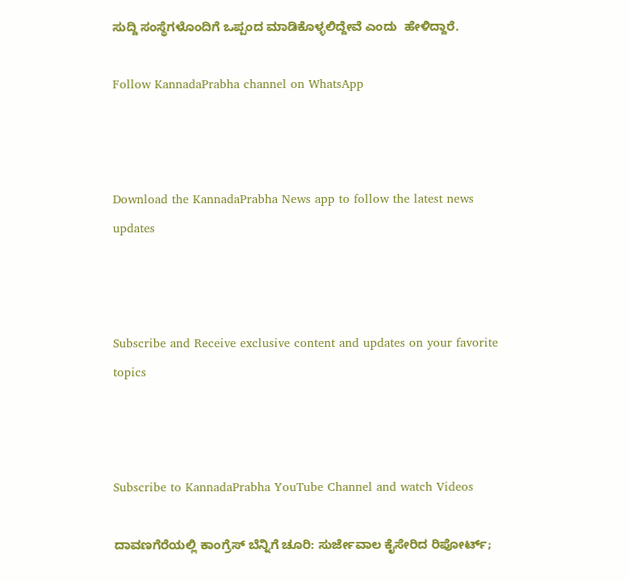ಸುದ್ದಿ ಸಂಸ್ಥೆಗಳೊಂದಿಗೆ ಒಪ್ಪಂದ ಮಾಡಿಕೊಳ್ಳಲಿದ್ದೇವೆ ಎಂದು  ಹೇಳಿದ್ದಾರೆ.

Follow KannadaPrabha channel on WhatsApp



Download the KannadaPrabha News app to follow the latest news updates



Subscribe and Receive exclusive content and updates on your favorite topics



Subscribe to KannadaPrabha YouTube Channel and watch Videos

ದಾವಣಗೆರೆಯಲ್ಲಿ ಕಾಂಗ್ರೆಸ್ ಬೆನ್ನಿಗೆ ಚೂರಿ: ಸುರ್ಜೇವಾಲ ಕೈಸೇರಿದ ರಿಪೋರ್ಟ್;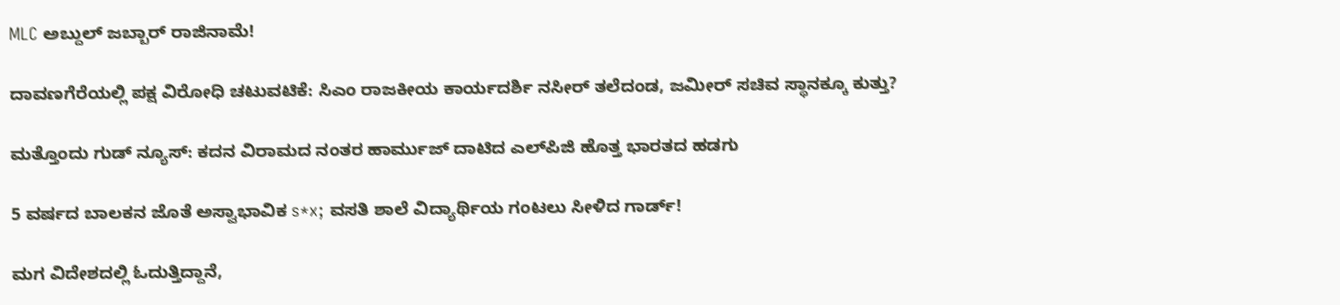MLC ಅಬ್ದುಲ್ ಜಬ್ಬಾರ್ ರಾಜಿನಾಮೆ!

ದಾವಣಗೆರೆಯಲ್ಲಿ ಪಕ್ಷ ವಿರೋಧಿ ಚಟುವಟಿಕೆ: ಸಿಎಂ ರಾಜಕೀಯ ಕಾರ್ಯದರ್ಶಿ ನಸೀರ್ ತಲೆದಂಡ, ಜಮೀರ್ ಸಚಿವ ಸ್ಥಾನಕ್ಕೂ ಕುತ್ತು?

ಮತ್ತೊಂದು ಗುಡ್ ನ್ಯೂಸ್: ಕದನ ವಿರಾಮದ ನಂತರ ಹಾರ್ಮುಜ್ ದಾಟಿದ ಎಲ್‌ಪಿಜಿ ಹೊತ್ತ ಭಾರತದ ಹಡಗು

5 ವರ್ಷದ ಬಾಲಕನ ಜೊತೆ ಅಸ್ವಾಭಾವಿಕ s*x; ವಸತಿ ಶಾಲೆ ವಿದ್ಯಾರ್ಥಿಯ ಗಂಟಲು ಸೀಳಿದ ಗಾರ್ಡ್!

ಮಗ ವಿದೇಶದಲ್ಲಿ ಓದುತ್ತಿದ್ದಾನೆ,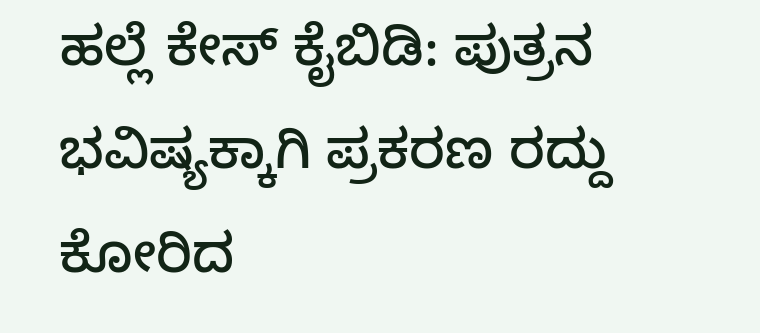ಹಲ್ಲೆ ಕೇಸ್ ಕೈಬಿಡಿ: ಪುತ್ರನ ಭವಿಷ್ಯಕ್ಕಾಗಿ ಪ್ರಕರಣ ರದ್ದು ಕೋರಿದ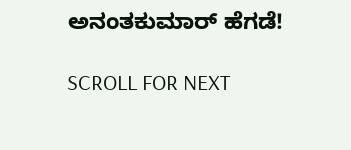ಅನಂತಕುಮಾರ್ ಹೆಗಡೆ!

SCROLL FOR NEXT